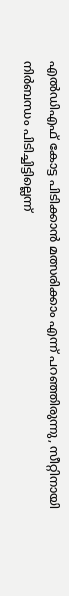എൽഡിഎഫ് കോട്ട പിടിക്കാൻ മത്സരിക്കാം എന്ന് പറഞ്ഞിരുന്നു, സീറ്റിനായി നിർബന്ധം പിടിച്ചിട്ടില്ലെന്ന്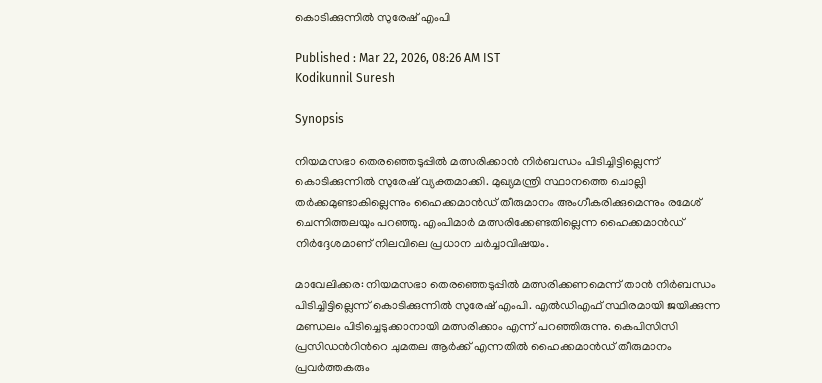കൊടിക്കുന്നിൽ സുരേഷ് എംപി

Published : Mar 22, 2026, 08:26 AM IST
Kodikunnil Suresh

Synopsis

നിയമസഭാ തെരഞ്ഞെടുപ്പിൽ മത്സരിക്കാൻ നിർബന്ധം പിടിച്ചിട്ടില്ലെന്ന് കൊടിക്കുന്നിൽ സുരേഷ് വ്യക്തമാക്കി. മുഖ്യമന്ത്രി സ്ഥാനത്തെ ചൊല്ലി തർക്കമുണ്ടാകില്ലെന്നും ഹൈക്കമാൻഡ് തീരുമാനം അംഗീകരിക്കുമെന്നും രമേശ് ചെന്നിത്തലയും പറഞ്ഞു. എംപിമാർ മത്സരിക്കേണ്ടതില്ലെന്ന ഹൈക്കമാൻഡ് നിർദ്ദേശമാണ് നിലവിലെ പ്രധാന ചർച്ചാവിഷയം.

മാവേലിക്കര: നിയമസഭാ തെരഞ്ഞെടുപ്പിൽ മത്സരിക്കണമെന്ന് താൻ നിർബന്ധം പിടിച്ചിട്ടില്ലെന്ന് കൊടിക്കുന്നിൽ സുരേഷ് എംപി. എൽഡിഎഫ് സ്ഥിരമായി ജയിക്കുന്ന മണ്ഡലം പിടിച്ചെടുക്കാനായി മത്സരിക്കാം എന്ന് പറഞ്ഞിരുന്നു. കെപിസിസി പ്രസിഡന്‍റിന്‍റെ ചുമതല ആർക്ക് എന്നതിൽ ഹൈക്കമാൻഡ് തീരുമാനം പ്രവർത്തകരും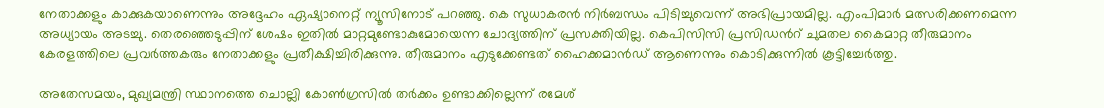നേതാക്കളും കാക്കുകയാണെന്നും അദ്ദേഹം ഏഷ്യാനെറ്റ് ന്യൂസിനോട് പറഞ്ഞു. കെ സുധാകരൻ നിർബന്ധം പിടിച്ചുവെന്ന് അഭിപ്രായമില്ല. എംപിമാർ മത്സരിക്കണമെന്ന അധ്യായം അടച്ചു. തെരഞ്ഞെടുപ്പിന് ശേഷം ഇതിൽ മാറ്റമുണ്ടോകുമോയെന്ന ചോദ്യത്തിന് പ്രസക്തിയില്ല. കെപിസിസി പ്രസിഡന്‍റ് ചുമതല കൈമാറ്റ തീരുമാനം കേരളത്തിലെ പ്രവർത്തകരും നേതാക്കളും പ്രതീക്ഷിച്ചിരിക്കുന്നു. തീരുമാനം എടുക്കേണ്ടത് ഹൈക്കമാൻഡ് ആണെന്നും കൊടിക്കുന്നിൽ കൂട്ടിച്ചേർത്തു.

അതേസമയം, മുഖ്യമന്ത്രി സ്ഥാനത്തെ ചൊല്ലി കോൺഗ്രസിൽ തർക്കം ഉണ്ടാക്കില്ലെന്ന് രമേശ്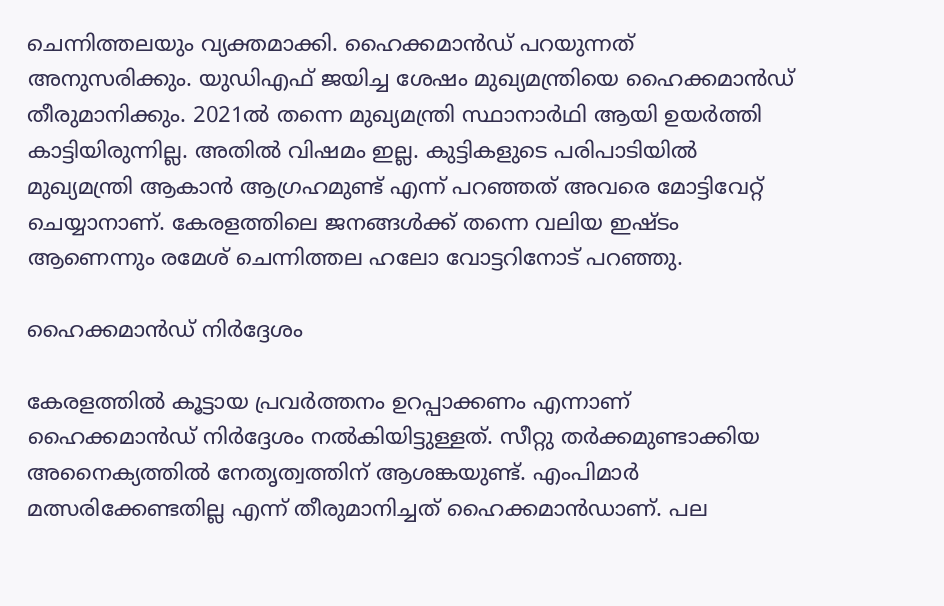ചെന്നിത്തലയും വ്യക്തമാക്കി. ഹൈക്കമാൻഡ് പറയുന്നത് അനുസരിക്കും. യുഡിഎഫ് ജയിച്ച ശേഷം മുഖ്യമന്ത്രിയെ ഹൈക്കമാൻഡ് തീരുമാനിക്കും. 2021ൽ തന്നെ മുഖ്യമന്ത്രി സ്ഥാനാർഥി ആയി ഉയർത്തി കാട്ടിയിരുന്നില്ല. അതിൽ വിഷമം ഇല്ല. കുട്ടികളുടെ പരിപാടിയിൽ മുഖ്യമന്ത്രി ആകാൻ ആഗ്രഹമുണ്ട് എന്ന് പറഞ്ഞത് അവരെ മോട്ടിവേറ്റ് ചെയ്യാനാണ്. കേരളത്തിലെ ജനങ്ങൾക്ക് തന്നെ വലിയ ഇഷ്ടം ആണെന്നും രമേശ് ചെന്നിത്തല ഹലോ വോട്ടറിനോട് പറഞ്ഞു.

ഹൈക്കമാൻഡ് നിർദ്ദേശം

കേരളത്തിൽ കൂട്ടായ പ്രവർത്തനം ഉറപ്പാക്കണം എന്നാണ് ഹൈക്കമാൻഡ് നിർദ്ദേശം നൽകിയിട്ടുള്ളത്. സീറ്റു തർക്കമുണ്ടാക്കിയ അനൈക്യത്തിൽ നേതൃത്വത്തിന് ആശങ്കയുണ്ട്. എംപിമാർ മത്സരിക്കേണ്ടതില്ല എന്ന് തീരുമാനിച്ചത് ഹൈക്കമാൻഡാണ്. പല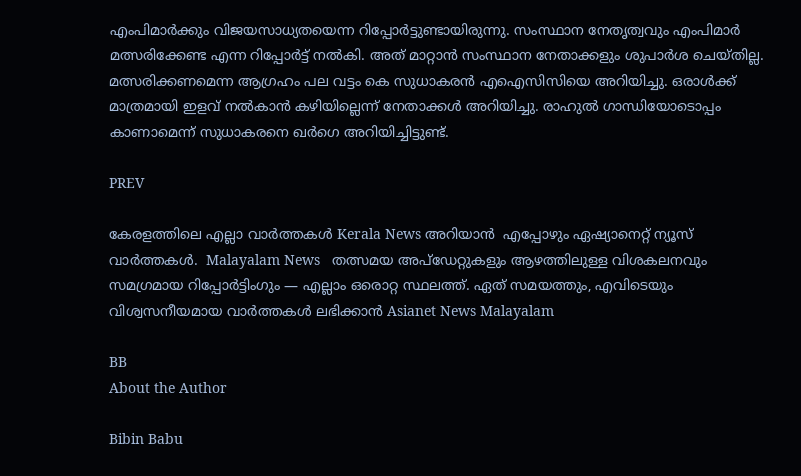എംപിമാർക്കും വിജയസാധ്യതയെന്ന റിപ്പോർട്ടുണ്ടായിരുന്നു. സംസ്ഥാന നേതൃത്വവും എംപിമാർ മത്സരിക്കേണ്ട എന്ന റിപ്പോർട്ട് നൽകി. അത് മാറ്റാൻ സംസ്ഥാന നേതാക്കളും ശുപാർശ ചെയ്തില്ല. മത്സരിക്കണമെന്ന ആഗ്രഹം പല വട്ടം കെ സുധാകരൻ എഐസിസിയെ അറിയിച്ചു. ഒരാൾക്ക് മാത്രമായി ഇളവ് നൽകാൻ കഴിയില്ലെന്ന് നേതാക്കൾ അറിയിച്ചു. രാഹുൽ ഗാന്ധിയോടൊപ്പം കാണാമെന്ന് സുധാകരനെ ഖർഗെ അറിയിച്ചിട്ടുണ്ട്.

PREV

കേരളത്തിലെ എല്ലാ വാർത്തകൾ Kerala News അറിയാൻ  എപ്പോഴും ഏഷ്യാനെറ്റ് ന്യൂസ് വാർത്തകൾ.  Malayalam News   തത്സമയ അപ്‌ഡേറ്റുകളും ആഴത്തിലുള്ള വിശകലനവും സമഗ്രമായ റിപ്പോർട്ടിംഗും — എല്ലാം ഒരൊറ്റ സ്ഥലത്ത്. ഏത് സമയത്തും, എവിടെയും വിശ്വസനീയമായ വാർത്തകൾ ലഭിക്കാൻ Asianet News Malayalam

BB
About the Author

Bibin Babu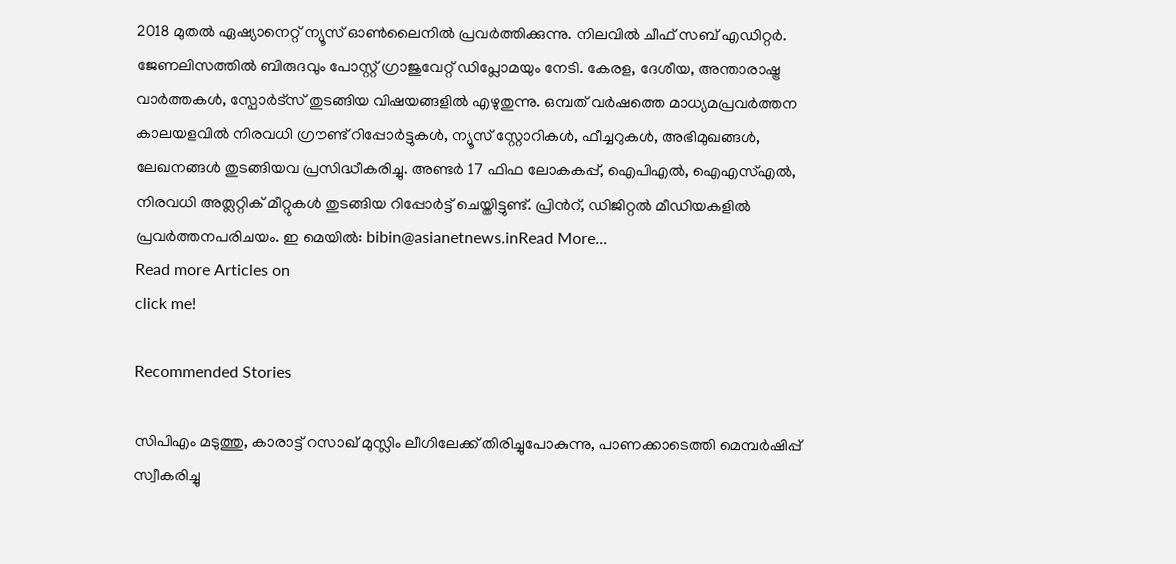2018 മുതല്‍ ഏഷ്യാനെറ്റ് ന്യൂസ് ഓണ്‍ലൈനില്‍ പ്രവര്‍ത്തിക്കുന്നു. നിലവില്‍ ചീഫ് സബ് എഡിറ്റർ. ജേണലിസത്തില്‍ ബിരുദവും പോസ്റ്റ് ഗ്രാജുവേറ്റ് ഡിപ്ലോമയും നേടി. കേരള, ദേശീയ, അന്താരാഷ്ട്ര വാര്‍ത്തകള്‍, സ്പോര്‍ട്സ് തുടങ്ങിയ വിഷയങ്ങളില്‍ എഴുതുന്നു. ഒമ്പത് വര്‍ഷത്തെ മാധ്യമപ്രവര്‍ത്തന കാലയളവില്‍ നിരവധി ഗ്രൗണ്ട് റിപ്പോര്‍ട്ടുകള്‍, ന്യൂസ് സ്റ്റോറികള്‍, ഫീച്ചറുകള്‍, അഭിമുഖങ്ങള്‍, ലേഖനങ്ങള്‍ തുടങ്ങിയവ പ്രസിദ്ധീകരിച്ചു. അണ്ടര്‍ 17 ഫിഫ ലോകകപ്പ്, ഐപിഎൽ, ഐഎസ്എൽ, നിരവധി അത്ലറ്റിക് മീറ്റുകൾ തുടങ്ങിയ റിപ്പോര്‍ട്ട് ചെയ്തിട്ടുണ്ട്. പ്രിന്‍റ്, ഡിജിറ്റല്‍ മീഡിയകളില്‍ പ്രവര്‍ത്തനപരിചയം. ഇ മെയില്‍: bibin@asianetnews.inRead More...
Read more Articles on
click me!

Recommended Stories

സിപിഎം മടുത്തു, കാരാട്ട് റസാഖ് മുസ്ലിം ലീഗിലേക്ക് തിരിച്ചുപോകുന്നു, പാണക്കാടെത്തി മെമ്പർഷിപ്പ് സ്വീകരിച്ചു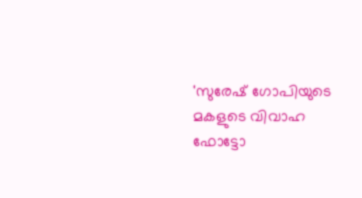'സുരേഷ് ഗോപിയുടെ മകളുടെ വിവാഹ ഫോട്ടോ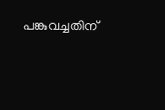പങ്കുവച്ചതിന്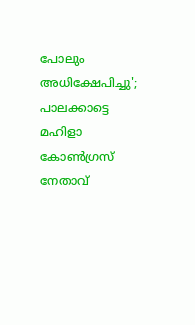പോലും അധിക്ഷേപിച്ചു'; പാലക്കാട്ടെ മഹിളാ കോൺഗ്രസ് നേതാവ്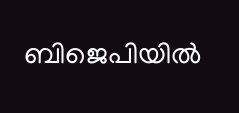ബിജെപിയിൽ